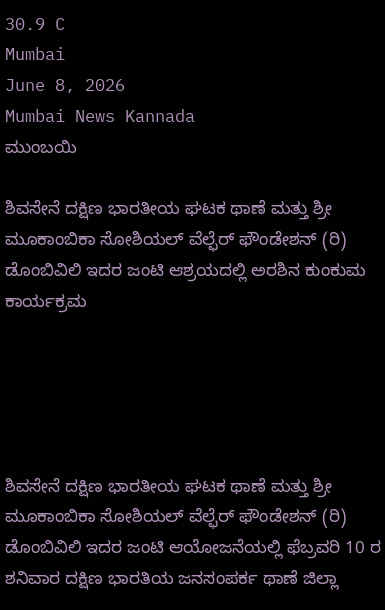30.9 C
Mumbai
June 8, 2026
Mumbai News Kannada
ಮುಂಬಯಿ

ಶಿವಸೇನೆ ದಕ್ಷಿಣ ಭಾರತೀಯ ಘಟಕ ಥಾಣೆ ಮತ್ತು ಶ್ರೀ ಮೂಕಾಂಬಿಕಾ ಸೋಶಿಯಲ್ ವೆಲ್ಫೆರ್ ಫೌಂಡೇಶನ್ (ರಿ) ಡೊಂಬಿವಿಲಿ ಇದರ ಜಂಟಿ ಆಶ್ರಯದಲ್ಲಿ ಅರಶಿನ ಕುಂಕುಮ ಕಾರ್ಯಕ್ರಮ





ಶಿವಸೇನೆ ದಕ್ಷಿಣ ಭಾರತೀಯ ಘಟಕ ಥಾಣೆ ಮತ್ತು ಶ್ರೀ ಮೂಕಾಂಬಿಕಾ ಸೋಶಿಯಲ್ ವೆಲ್ಫೆರ್ ಫೌಂಡೇಶನ್ (ರಿ) ಡೊಂಬಿವಿಲಿ ಇದರ ಜಂಟಿ ಆಯೋಜನೆಯಲ್ಲಿ ಫೆಬ್ರವರಿ 10 ರ ಶನಿವಾರ ದಕ್ಷಿಣ ಭಾರತಿಯ ಜನಸಂಪರ್ಕ ಥಾಣೆ ಜಿಲ್ಲಾ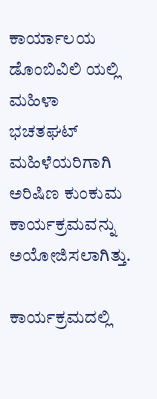ಕಾರ್ಯಾಲಯ ಡೊಂಬಿವಿಲಿ ಯಲ್ಲಿ ಮಹಿಳಾ ಭಚತಘಟ್ ಮಹಿಳೆಯರಿಗಾಗಿ ಅರಿಷಿಣ ಕುಂಕುಮ ಕಾರ್ಯಕ್ರಮವನ್ನು ಅಯೋಜಿಸಲಾಗಿತ್ತು.

ಕಾರ್ಯಕ್ರಮದಲ್ಲಿ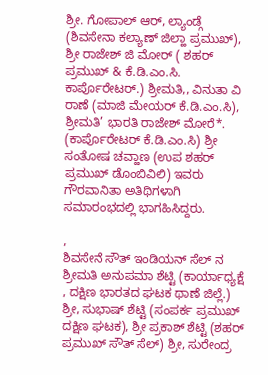ಶ್ರೀ. ಗೋಪಾಲ್ ಆರ್, ಲ್ಯಾಂಡ್ಗೆ (ಶಿವಸೇನಾ ಕಲ್ಯಾಣ್ ಜಿಲ್ಹಾ ಪ್ರಮುಖ್), ಶ್ರೀ ರಾಜೇಶ್ ಜಿ ಮೋರ್ ( ಶಹರ್ ಪ್ರಮುಖ್ & ಕೆ.ಡಿ.ಎಂ.ಸಿ. ಕಾರ್ಪೊರೇಟರ್.) ಶ್ರೀಮತಿ,, ವಿನುತಾ ವಿ ರಾಣೆ (ಮಾಜಿ ಮೇಯರ್ ಕೆ.ಡಿ.ಎಂ.ಸಿ), ಶ್ರೀಮತಿ’ ಭಾರತಿ ರಾಜೇಶ್ ಮೋರೆ*. (ಕಾರ್ಪೊರೇಟರ್ ಕೆ.ಡಿ.ಎಂ.ಸಿ) ಶ್ರೀ ಸಂತೋಷ ಚವ್ಹಾಣ (ಉಪ ಶಹರ್ ಪ್ರಮುಖ್ ಡೊಂಬಿವಿಲಿ) ಇವರು ಗೌರವಾನಿತಾ ಅತಿಥಿಗಳಾಗಿ ಸಮಾರಂಭದಲ್ಲಿ ಭಾಗಹಿಸಿದ್ದರು.

,
ಶಿವಸೇನೆ ಸೌತ್ ಇಂಡಿಯನ್ ಸೆಲ್ ನ ಶ್ರೀಮತಿ ಅನುಪಮಾ ಶೆಟ್ಟಿ (ಕಾರ್ಯಾಧ್ಯಕ್ಷೆ , ದಕ್ಷಿಣ ಭಾರತದ ಘಟಕ ಥಾಣೆ ಜಿಲ್ಲೆ.) ಶ್ರೀ, ಸುಭಾಷ್ ಶೆಟ್ಟಿ (ಸಂಪರ್ಕ ಪ್ರಮುಖ್ ದಕ್ಷಿಣ ಘಟಕ), ಶ್ರೀ ಪ್ರಕಾಶ್ ಶೆಟ್ಟಿ (ಶಹರ್ ಪ್ರಮುಖ್ ಸೌತ್ ಸೆಲ್) ಶ್ರೀ, ಸುರೇಂದ್ರ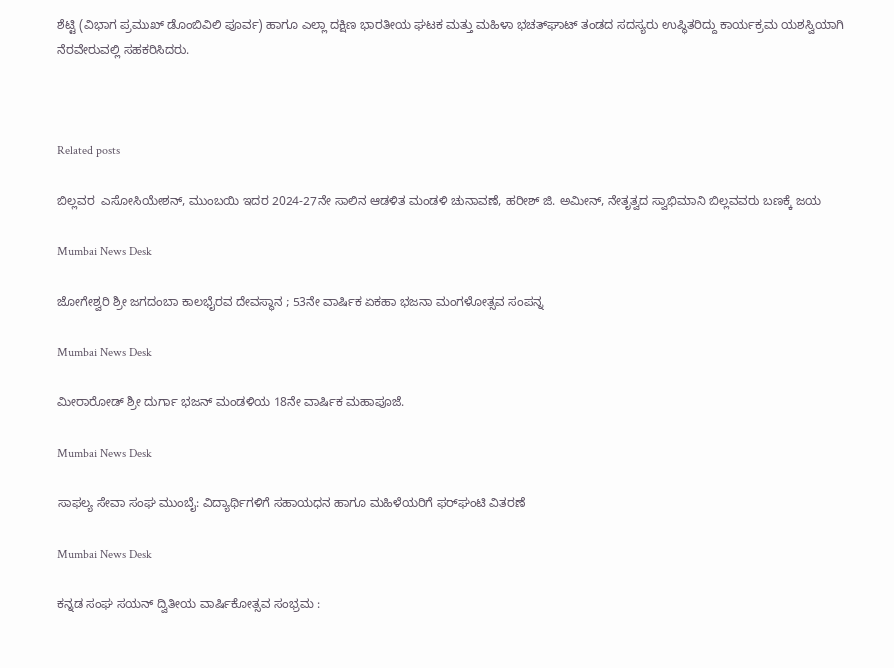ಶೆಟ್ಟಿ (ವಿಭಾಗ ಪ್ರಮುಖ್ ಡೊಂಬಿವಿಲಿ ಪೂರ್ವ) ಹಾಗೂ ಎಲ್ಲಾ ದಕ್ಷಿಣ ಭಾರತೀಯ ಘಟಕ ಮತ್ತು ಮಹಿಳಾ ಭಚತ್‌ಘಾಟ್ ತಂಡದ ಸದಸ್ಯರು ಉಪ್ಥಿತರಿದ್ದು ಕಾರ್ಯಕ್ರಮ ಯಶಸ್ವಿಯಾಗಿ ನೆರವೇರುವಲ್ಲಿ ಸಹಕರಿಸಿದರು.



Related posts

ಬಿಲ್ಲವರ  ಎಸೋಸಿಯೇಶನ್, ಮುಂಬಯಿ ಇದರ 2024-27ನೇ ಸಾಲಿನ ಆಡಳಿತ ಮಂಡಳಿ ಚುನಾವಣೆ, ಹರೀಶ್ ಜಿ. ಅಮೀನ್, ನೇತೃತ್ವದ ಸ್ವಾಭಿಮಾನಿ ಬಿಲ್ಲವವರು ಬಣಕ್ಕೆ ಜಯ

Mumbai News Desk

ಜೋಗೇಶ್ವರಿ ಶ್ರೀ ಜಗದಂಬಾ ಕಾಲಭೈರವ ದೇವಸ್ಥಾನ ; 53ನೇ ವಾರ್ಷಿಕ ಏಕಹಾ ಭಜನಾ ಮಂಗಳೋತ್ಸವ ಸಂಪನ್ನ

Mumbai News Desk

ಮೀರಾರೋಡ್ ಶ್ರೀ ದುರ್ಗಾ ಭಜನ್ ಮಂಡಳಿಯ 18ನೇ ವಾರ್ಷಿಕ ಮಹಾಪೂಜೆ.

Mumbai News Desk

ಸಾಫಲ್ಯ ಸೇವಾ ಸಂಘ ಮುಂಬೈ: ವಿದ್ಯಾರ್ಥಿಗಳಿಗೆ ಸಹಾಯಧನ ಹಾಗೂ ಮಹಿಳೆಯರಿಗೆ ಫರ್‌ಘಂಟಿ ವಿತರಣೆ

Mumbai News Desk

ಕನ್ನಡ ಸಂಘ ಸಯನ್ ದ್ವಿತೀಯ ವಾರ್ಷಿಕೋತ್ಸವ ಸಂಭ್ರಮ :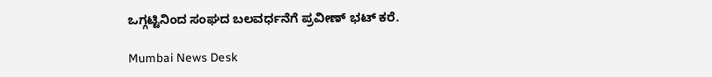ಒಗ್ಗಟ್ಟಿನಿಂದ ಸಂಘದ ಬಲವರ್ಧನೆಗೆ ಪ್ರವೀಣ್ ಭಟ್ ಕರೆ.

Mumbai News Desk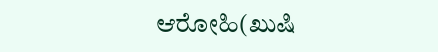ಆರೋಹಿ(ಖುಷಿ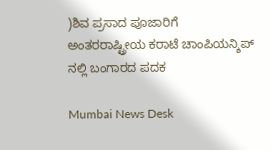)ಶಿವ ಪ್ರಸಾದ ಪೂಜಾರಿಗೆ ಅಂತರರಾಷ್ಟ್ರೀಯ ಕರಾಟೆ ಚಾಂಪಿಯನ್ಶಿಪ್ ನಲ್ಲಿ ಬಂಗಾರದ ಪದಕ

Mumbai News Desk